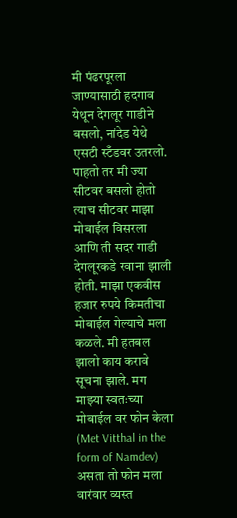मी पंढरपूरला जाण्यासाठी हदगाव येथून देगलूर गाडीने बसलो, नांदेड येथे एसटी स्टँडवर उतरलो. पाहतो तर मी ज्या सीटवर बसलो होतो त्याच सीटवर माझा मोबाईल विसरला आणि ती सदर गाडी देगलूरकडे रवाना झाली होती. माझा एकवीस हजार रुपये किमतीचा मोबाईल गेल्याचे मला कळले. मी हतबल झालो काय करावे सूचना झाले. मग माझ्या स्वतःच्या मोबाईल वर फोन केला (Met Vitthal in the form of Namdev) असता तो फोन मला वारंवार व्यस्त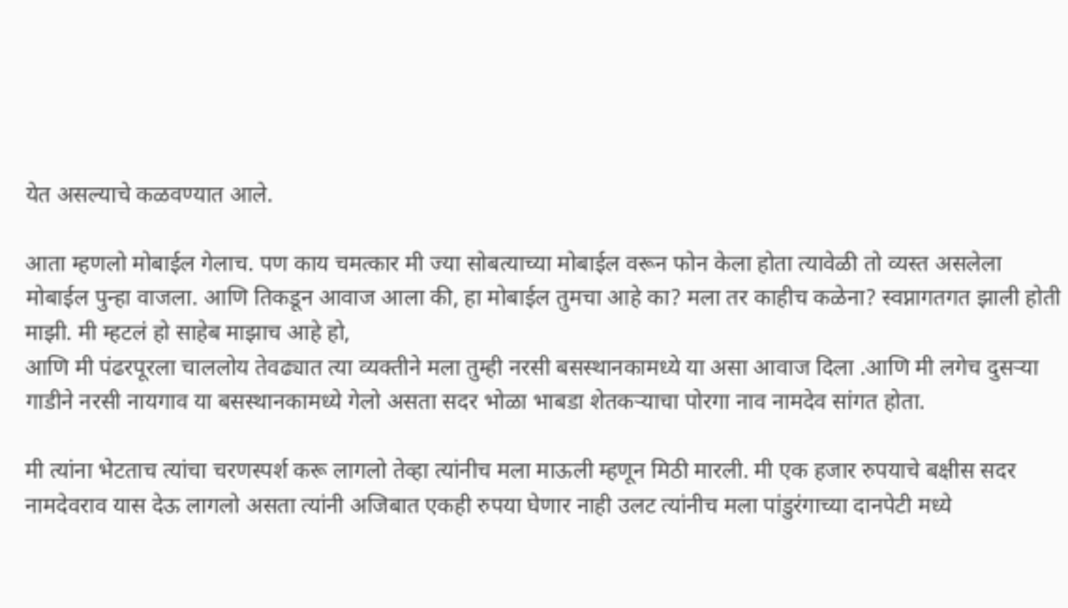येत असल्याचे कळवण्यात आले.

आता म्हणलो मोबाईल गेलाच. पण काय चमत्कार मी ज्या सोबत्याच्या मोबाईल वरून फोन केला होता त्यावेळी तो व्यस्त असलेला मोबाईल पुन्हा वाजला. आणि तिकडून आवाज आला की, हा मोबाईल तुमचा आहे का? मला तर काहीच कळेना? स्वप्नागतगत झाली होती माझी. मी म्हटलं हो साहेब माझाच आहे हो,
आणि मी पंढरपूरला चाललोय तेवढ्यात त्या व्यक्तीने मला तुम्ही नरसी बसस्थानकामध्ये या असा आवाज दिला .आणि मी लगेच दुसऱ्या गाडीने नरसी नायगाव या बसस्थानकामध्ये गेलो असता सदर भोळा भाबडा शेतकऱ्याचा पोरगा नाव नामदेव सांगत होता.

मी त्यांना भेटताच त्यांचा चरणस्पर्श करू लागलो तेव्हा त्यांनीच मला माऊली म्हणून मिठी मारली. मी एक हजार रुपयाचे बक्षीस सदर नामदेवराव यास देऊ लागलो असता त्यांनी अजिबात एकही रुपया घेणार नाही उलट त्यांनीच मला पांडुरंगाच्या दानपेटी मध्ये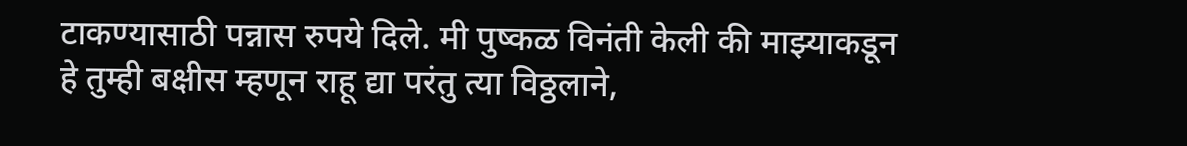टाकण्यासाठी पन्नास रुपये दिले. मी पुष्कळ विनंती केली की माझ्याकडून हे तुम्ही बक्षीस म्हणून राहू द्या परंतु त्या विठ्ठलाने,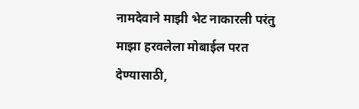नामदेवाने माझी भेट नाकारली परंतु माझा हरवलेला मोबाईल परत देण्यासाठी,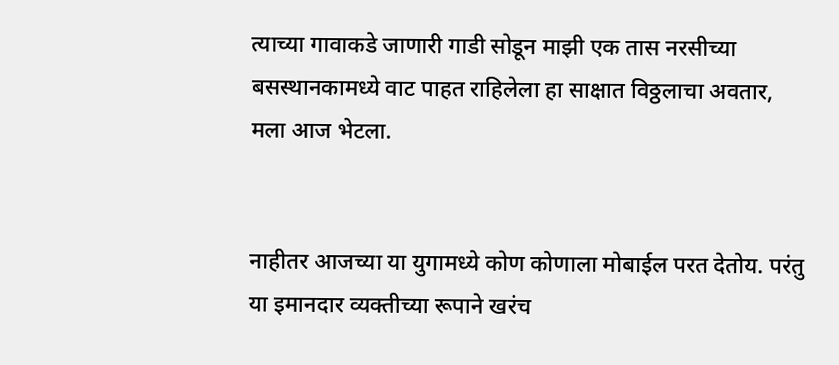त्याच्या गावाकडे जाणारी गाडी सोडून माझी एक तास नरसीच्या बसस्थानकामध्ये वाट पाहत राहिलेला हा साक्षात विठ्ठलाचा अवतार, मला आज भेटला.


नाहीतर आजच्या या युगामध्ये कोण कोणाला मोबाईल परत देतोय. परंतु या इमानदार व्यक्तीच्या रूपाने खरंच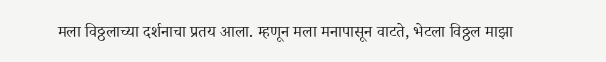मला विठ्ठलाच्या दर्शनाचा प्रतय आला. म्हणून मला मनापासून वाटते, भेटला विठ्ठल माझा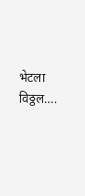भेटला विठ्ठल….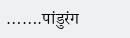…….पांडुरंग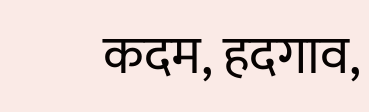कदम, हदगाव,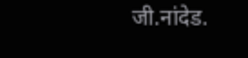जी.नांदेड.